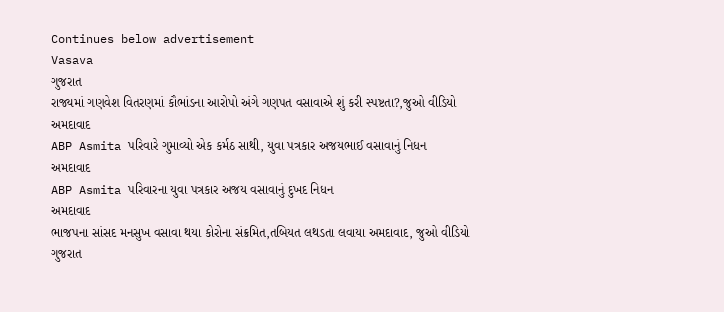Continues below advertisement
Vasava
ગુજરાત
રાજ્યમાં ગણવેશ વિતરણમાં કૌભાંડના આરોપો અંગે ગણપત વસાવાએ શું કરી સ્પષ્ટતા?,જુઓ વીડિયો
અમદાવાદ
ABP Asmita પરિવારે ગુમાવ્યો એક કર્મઠ સાથી, યુવા પત્રકાર અજયભાઈ વસાવાનું નિધન
અમદાવાદ
ABP Asmita પરિવારના યુવા પત્રકાર અજય વસાવાનું દુખદ નિધન
અમદાવાદ
ભાજપના સાંસદ મનસુખ વસાવા થયા કોરોના સંક્રમિત,તબિયત લથડતા લવાયા અમદાવાદ, જુઓ વીડિયો
ગુજરાત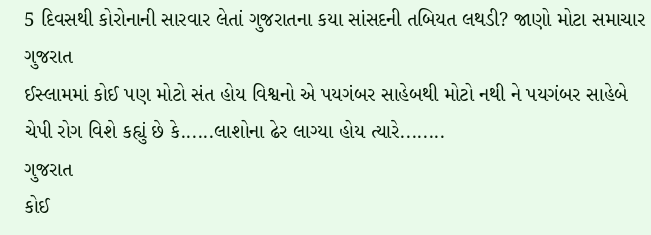5 દિવસથી કોરોનાની સારવાર લેતાં ગુજરાતના કયા સાંસદની તબિયત લથડી? જાણો મોટા સમાચાર
ગુજરાત
ઈસ્લામમાં કોઈ પણ મોટો સંત હોય વિશ્વનો એ પયગંબર સાહેબથી મોટો નથી ને પયગંબર સાહેબે ચેપી રોગ વિશે કહ્યું છે કે......લાશોના ઢેર લાગ્યા હોય ત્યારે........
ગુજરાત
કોઈ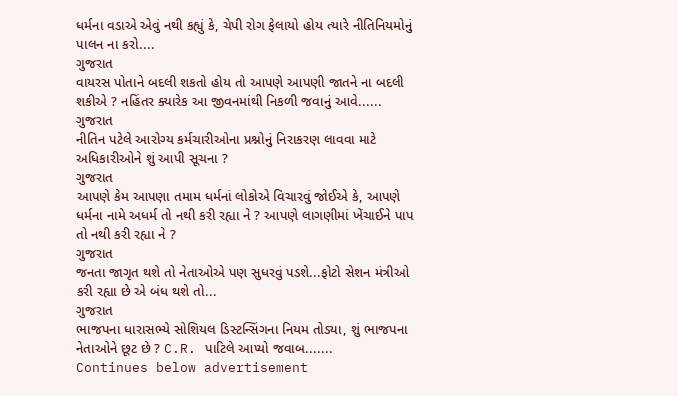ધર્મના વડાએ એવું નથી કહ્યું કે, ચેપી રોગ ફેલાયો હોય ત્યારે નીતિનિયમોનું પાલન ના કરો....
ગુજરાત
વાયરસ પોતાને બદલી શકતો હોય તો આપણે આપણી જાતને ના બદલી શકીએ ? નહિંતર ક્યારેક આ જીવનમાંથી નિકળી જવાનું આવે......
ગુજરાત
નીતિન પટેલે આરોગ્ય કર્મચારીઓના પ્રશ્નોનું નિરાકરણ લાવવા માટે અધિકારીઓને શું આપી સૂચના ?
ગુજરાત
આપણે કેમ આપણા તમામ ધર્મનાં લોકોએ વિચારવું જોઈએ કે, આપણે ધર્મના નામે અધર્મ તો નથી કરી રહ્યા ને ? આપણે લાગણીમાં ખેંચાઈને પાપ તો નથી કરી રહ્યા ને ?
ગુજરાત
જનતા જાગૃત થશે તો નેતાઓએ પણ સુધરવું પડશે...ફોટો સેશન મંત્રીઓ કરી રહ્યા છે એ બંધ થશે તો...
ગુજરાત
ભાજપના ધારાસભ્યે સોશિયલ ડિસ્ટન્સિંગના નિયમ તોડ્યા, શું ભાજપના નેતાઓને છૂટ છે ? C.R. પાટિલે આપ્યો જવાબ.......
Continues below advertisement